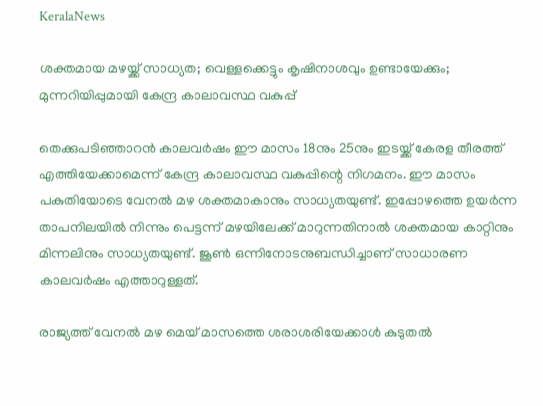KeralaNews

ശക്തമായ മഴയ്ക്ക് സാധ്യത; വെള്ളക്കെട്ടും കൃഷിനാശവും ഉണ്ടായേക്കും; മുന്നറിയിപ്പുമായി കേന്ദ്ര കാലാവസ്ഥ വകുപ്പ്

തെക്കുപടിഞ്ഞാറന്‍ കാലവര്‍ഷം ഈ മാസം 18നും 25നും ഇടയ്ക്ക് കേരള തീരത്ത് എത്തിയേക്കാമെന്ന് കേന്ദ്ര കാലാവസ്ഥ വകുപ്പിന്റെ നിഗമനം. ഈ മാസം പകുതിയോടെ വേനല്‍ മഴ ശക്തമാകാനും സാധ്യതയുണ്ട്. ഇപ്പോഴത്തെ ഉയര്‍ന്ന താപനിലയില്‍ നിന്നും പെട്ടന്ന് മഴയിലേക്ക് മാറുന്നതിനാല്‍ ശക്തമായ കാറ്റിനും മിന്നലിനും സാധ്യതയുണ്ട്. ജൂണ്‍ ഒന്നിനോടനുബന്ധിച്ചാണ് സാധാരണ കാലവര്‍ഷം എത്താറുള്ളത്.

രാജ്യത്ത് വേനല്‍ മഴ മെയ് മാസത്തെ ശരാശരിയേക്കാള്‍ കുടുതല്‍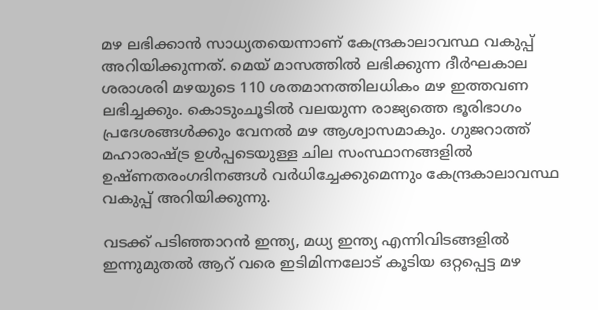മഴ ലഭിക്കാന്‍ സാധ്യതയെന്നാണ് കേന്ദ്രകാലാവസ്ഥ വകുപ്പ് അറിയിക്കുന്നത്. മെയ് മാസത്തില്‍ ലഭിക്കുന്ന ദീര്‍ഘകാല ശരാശരി മഴയുടെ 110 ശതമാനത്തിലധികം മഴ ഇത്തവണ ലഭിച്ചക്കും. കൊടുംചൂടില്‍ വലയുന്ന രാജ്യത്തെ ഭൂരിഭാഗം പ്രദേശങ്ങള്‍ക്കും വേനല്‍ മഴ ആശ്വാസമാകും. ഗുജറാത്ത് മഹാരാഷ്ട്ര ഉള്‍പ്പടെയുള്ള ചില സംസ്ഥാനങ്ങളില്‍ ഉഷ്ണതരംഗദിനങ്ങള്‍ വര്‍ധിച്ചേക്കുമെന്നും കേന്ദ്രകാലാവസ്ഥ വകുപ്പ് അറിയിക്കുന്നു.

വടക്ക് പടിഞ്ഞാറന്‍ ഇന്ത്യ, മധ്യ ഇന്ത്യ എന്നിവിടങ്ങളില്‍ ഇന്നുമുതല്‍ ആറ് വരെ ഇടിമിന്നലോട് കൂടിയ ഒറ്റപ്പെട്ട മഴ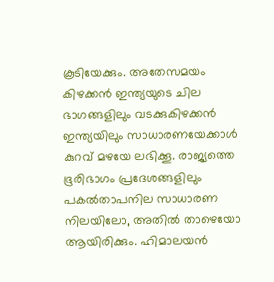കൂടിയേക്കും. അതേസമയം കിഴക്കന്‍ ഇന്ത്യയുടെ ചില ഭാഗങ്ങളിലും വടക്കുകിഴക്കന്‍ ഇന്ത്യയിലും സാധാരണയേക്കാള്‍ കുറവ് മഴയേ ലഭിക്കൂ. രാജ്യത്തെ ഭൂരിഭാഗം പ്രദേശങ്ങളിലും പകല്‍താപനില സാധാരണ നിലയിലോ, അതില്‍ താഴെയോ ആയിരിക്കും. ഹിമാലയന്‍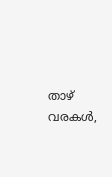താഴ് വരകള്‍,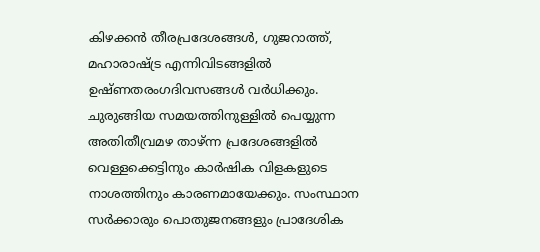കിഴക്കന്‍ തീരപ്രദേശങ്ങള്‍, ഗുജറാത്ത്, മഹാരാഷ്ട്ര എന്നിവിടങ്ങളില്‍ ഉഷ്ണതരംഗദിവസങ്ങള്‍ വര്‍ധിക്കും. ചുരുങ്ങിയ സമയത്തിനുള്ളില്‍ പെയ്യുന്ന അതിതീവ്രമഴ താഴ്ന്ന പ്രദേശങ്ങളില്‍ വെള്ളക്കെട്ടിനും കാര്‍ഷിക വിളകളുടെ നാശത്തിനും കാരണമായേക്കും. സംസ്ഥാന സര്‍ക്കാരും പൊതുജനങ്ങളും പ്രാദേശിക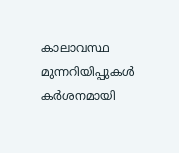കാലാവസ്ഥ മുന്നറിയിപ്പുകള്‍ കര്‍ശനമായി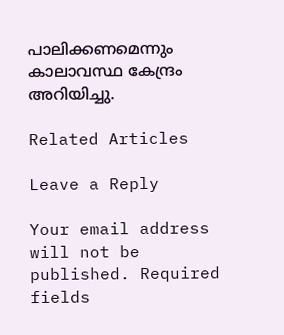പാലിക്കണമെന്നും കാലാവസ്ഥ കേന്ദ്രം അറിയിച്ചു.

Related Articles

Leave a Reply

Your email address will not be published. Required fields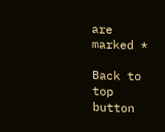are marked *

Back to top button